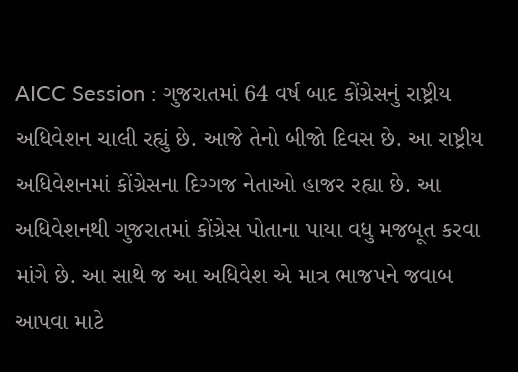AICC Session : ગુજરાતમાં 64 વર્ષ બાદ કોંગ્રેસનું રાષ્ટ્રીય અધિવેશન ચાલી રહ્યું છે. આજે તેનો બીજો દિવસ છે. આ રાષ્ટ્રીય અધિવેશનમાં કોંગ્રેસના દિગ્ગજ નેતાઓ હાજર રહ્યા છે. આ અધિવેશનથી ગુજરાતમાં કોંગ્રેસ પોતાના પાયા વધુ મજબૂત કરવા માંગે છે. આ સાથે જ આ અધિવેશ એ માત્ર ભાજપને જવાબ આપવા માટે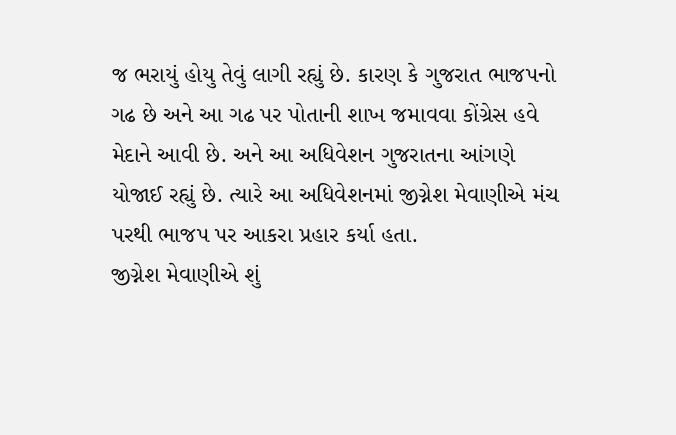જ ભરાયું હોયુ તેવું લાગી રહ્યું છે. કારણ કે ગુજરાત ભાજપનો ગઢ છે અને આ ગઢ પર પોતાની શાખ જમાવવા કોંગ્રેસ હવે મેદાને આવી છે. અને આ અધિવેશન ગુજરાતના આંગણે યોજાઈ રહ્યું છે. ત્યારે આ અધિવેશનમાં જીગ્નેશ મેવાણીએ મંચ પરથી ભાજપ પર આકરા પ્રહાર કર્યા હતા.
જીગ્નેશ મેવાણીએ શું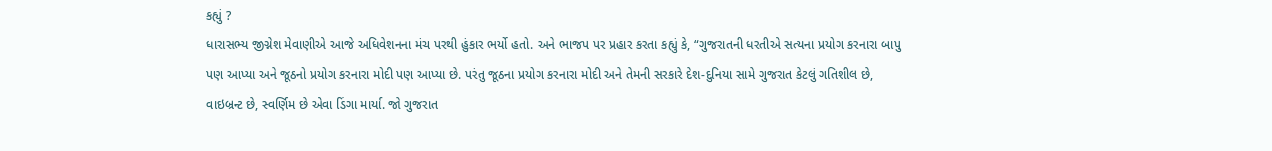કહ્યું ?
ધારાસભ્ય જીગ્નેશ મેવાણીએ આજે અધિવેશનના મંચ પરથી હુંકાર ભર્યો હતો. અને ભાજપ પર પ્રહાર કરતા કહ્યું કે, “ગુજરાતની ધરતીએ સત્યના પ્રયોગ કરનારા બાપુ પણ આપ્યા અને જૂઠનો પ્રયોગ કરનારા મોદી પણ આપ્યા છે. પરંતુ જૂઠના પ્રયોગ કરનારા મોદી અને તેમની સરકારે દેશ-દુનિયા સામે ગુજરાત કેટલું ગતિશીલ છે, વાઇબ્રન્ટ છે, સ્વર્ણિમ છે એવા ડિંગા માર્યા. જો ગુજરાત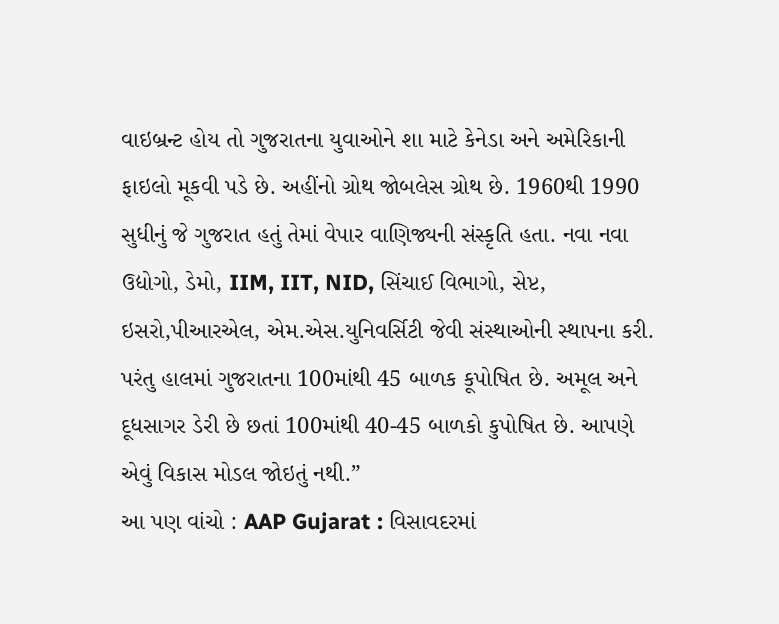વાઇબ્રન્ટ હોય તો ગુજરાતના યુવાઓને શા માટે કેનેડા અને અમેરિકાની ફાઇલો મૂકવી પડે છે. અહીંનો ગ્રોથ જોબલેસ ગ્રોથ છે. 1960થી 1990 સુધીનું જે ગુજરાત હતું તેમાં વેપાર વાણિજ્યની સંસ્કૃતિ હતા. નવા નવા ઉદ્યોગો, ડેમો, IIM, IIT, NID, સિંચાઈ વિભાગો, સેપ્ટ, ઇસરો,પીઆરએલ, એમ.એસ.યુનિવર્સિટી જેવી સંસ્થાઓની સ્થાપના કરી. પરંતુ હાલમાં ગુજરાતના 100માંથી 45 બાળક કૂપોષિત છે. અમૂલ અને દૂધસાગર ડેરી છે છતાં 100માંથી 40-45 બાળકો કુપોષિત છે. આપણે એવું વિકાસ મોડલ જોઇતું નથી.”
આ પણ વાંચો : AAP Gujarat : વિસાવદરમાં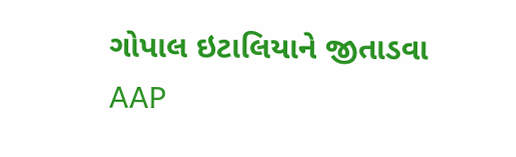ગોપાલ ઇટાલિયાને જીતાડવા AAP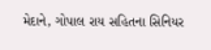મેદાને, ગોપાલ રાય સહિતના સિનિયર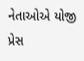નેતાઓએ યોજી પ્રેસ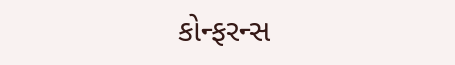કોન્ફરન્સ